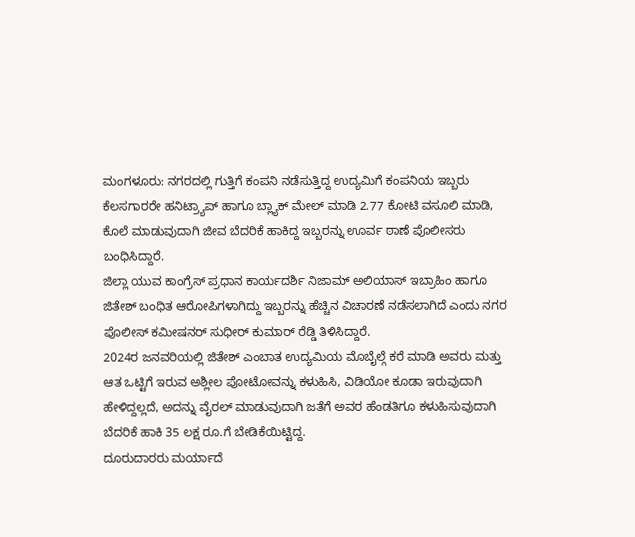ಮಂಗಳೂರು: ನಗರದಲ್ಲಿ ಗುತ್ತಿಗೆ ಕಂಪನಿ ನಡೆಸುತ್ತಿದ್ದ ಉದ್ಯಮಿಗೆ ಕಂಪನಿಯ ಇಬ್ಬರು ಕೆಲಸಗಾರರೇ ಹನಿಟ್ರ್ಯಾಪ್ ಹಾಗೂ ಬ್ಲ್ಯಾಕ್ ಮೇಲ್ ಮಾಡಿ 2.77 ಕೋಟಿ ವಸೂಲಿ ಮಾಡಿ, ಕೊಲೆ ಮಾಡುವುದಾಗಿ ಜೀವ ಬೆದರಿಕೆ ಹಾಕಿದ್ದ ಇಬ್ಬರನ್ನು ಊರ್ವ ಠಾಣೆ ಪೊಲೀಸರು ಬಂಧಿಸಿದ್ದಾರೆ.
ಜಿಲ್ಲಾ ಯುವ ಕಾಂಗ್ರೆಸ್ ಪ್ರಧಾನ ಕಾರ್ಯದರ್ಶಿ ನಿಜಾಮ್ ಅಲಿಯಾಸ್ ಇಬ್ರಾಹಿಂ ಹಾಗೂ ಜಿತೇಶ್ ಬಂಧಿತ ಆರೋಪಿಗಳಾಗಿದ್ದು ಇಬ್ಬರನ್ನು ಹೆಚ್ಚಿನ ವಿಚಾರಣೆ ನಡೆಸಲಾಗಿದೆ ಎಂದು ನಗರ ಪೊಲೀಸ್ ಕಮೀಷನರ್ ಸುಧೀರ್ ಕುಮಾರ್ ರೆಡ್ಡಿ ತಿಳಿಸಿದ್ದಾರೆ.
2024ರ ಜನವರಿಯಲ್ಲಿ ಜಿತೇಶ್ ಎಂಬಾತ ಉದ್ಯಮಿಯ ಮೊಬೈಲ್ಗೆ ಕರೆ ಮಾಡಿ ಅವರು ಮತ್ತು ಆತ ಒಟ್ಟಿಗೆ ಇರುವ ಅಶ್ಲೀಲ ಪೋಟೋವನ್ನು ಕಳುಹಿಸಿ, ವಿಡಿಯೋ ಕೂಡಾ ಇರುವುದಾಗಿ ಹೇಳಿದ್ದಲ್ಲದೆ, ಅದನ್ನು ವೈರಲ್ ಮಾಡುವುದಾಗಿ ಜತೆಗೆ ಅವರ ಹೆಂಡತಿಗೂ ಕಳುಹಿಸುವುದಾಗಿ ಬೆದರಿಕೆ ಹಾಕಿ 35 ಲಕ್ಷ ರೂ.ಗೆ ಬೇಡಿಕೆಯಿಟ್ಟಿದ್ದ.
ದೂರುದಾರರು ಮರ್ಯಾದೆ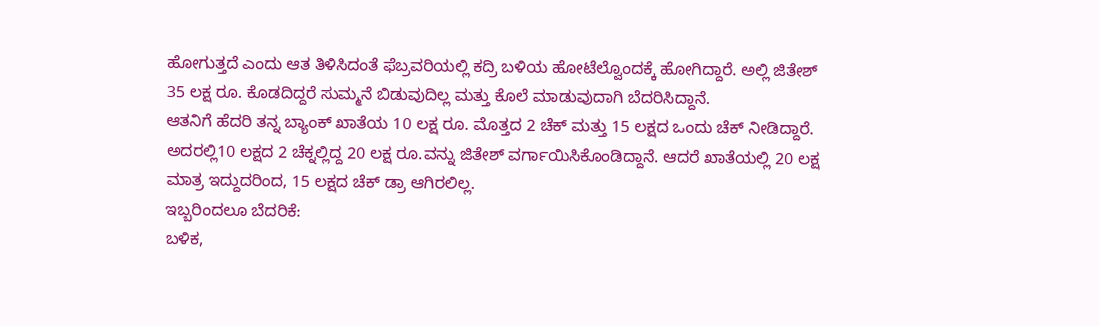ಹೋಗುತ್ತದೆ ಎಂದು ಆತ ತಿಳಿಸಿದಂತೆ ಫೆಬ್ರವರಿಯಲ್ಲಿ ಕದ್ರಿ ಬಳಿಯ ಹೋಟೆಲ್ವೊಂದಕ್ಕೆ ಹೋಗಿದ್ದಾರೆ. ಅಲ್ಲಿ ಜಿತೇಶ್ 35 ಲಕ್ಷ ರೂ. ಕೊಡದಿದ್ದರೆ ಸುಮ್ಮನೆ ಬಿಡುವುದಿಲ್ಲ ಮತ್ತು ಕೊಲೆ ಮಾಡುವುದಾಗಿ ಬೆದರಿಸಿದ್ದಾನೆ.
ಆತನಿಗೆ ಹೆದರಿ ತನ್ನ ಬ್ಯಾಂಕ್ ಖಾತೆಯ 10 ಲಕ್ಷ ರೂ. ಮೊತ್ತದ 2 ಚೆಕ್ ಮತ್ತು 15 ಲಕ್ಷದ ಒಂದು ಚೆಕ್ ನೀಡಿದ್ದಾರೆ. ಅದರಲ್ಲಿ10 ಲಕ್ಷದ 2 ಚೆಕ್ನಲ್ಲಿದ್ದ 20 ಲಕ್ಷ ರೂ.ವನ್ನು ಜಿತೇಶ್ ವರ್ಗಾಯಿಸಿಕೊಂಡಿದ್ದಾನೆ. ಆದರೆ ಖಾತೆಯಲ್ಲಿ 20 ಲಕ್ಷ ಮಾತ್ರ ಇದ್ದುದರಿಂದ, 15 ಲಕ್ಷದ ಚೆಕ್ ಡ್ರಾ ಆಗಿರಲಿಲ್ಲ.
ಇಬ್ಬರಿಂದಲೂ ಬೆದರಿಕೆ:
ಬಳಿಕ,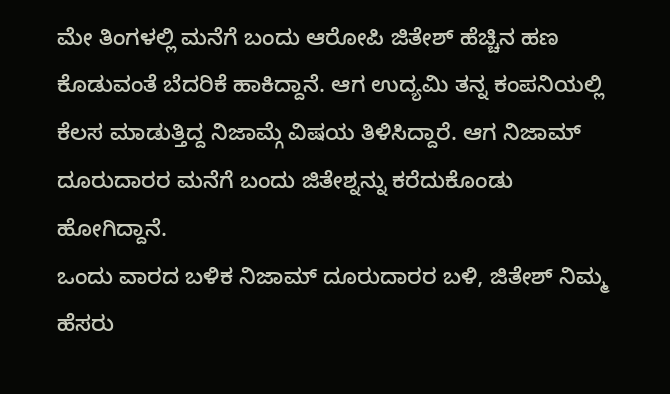ಮೇ ತಿಂಗಳಲ್ಲಿ ಮನೆಗೆ ಬಂದು ಆರೋಪಿ ಜಿತೇಶ್ ಹೆಚ್ಚಿನ ಹಣ ಕೊಡುವಂತೆ ಬೆದರಿಕೆ ಹಾಕಿದ್ದಾನೆ. ಆಗ ಉದ್ಯಮಿ ತನ್ನ ಕಂಪನಿಯಲ್ಲಿ ಕೆಲಸ ಮಾಡುತ್ತಿದ್ದ ನಿಜಾಮ್ಗೆ ವಿಷಯ ತಿಳಿಸಿದ್ದಾರೆ. ಆಗ ನಿಜಾಮ್ ದೂರುದಾರರ ಮನೆಗೆ ಬಂದು ಜಿತೇಶ್ನನ್ನು ಕರೆದುಕೊಂಡು ಹೋಗಿದ್ದಾನೆ.
ಒಂದು ವಾರದ ಬಳಿಕ ನಿಜಾಮ್ ದೂರುದಾರರ ಬಳಿ, ಜಿತೇಶ್ ನಿಮ್ಮ ಹೆಸರು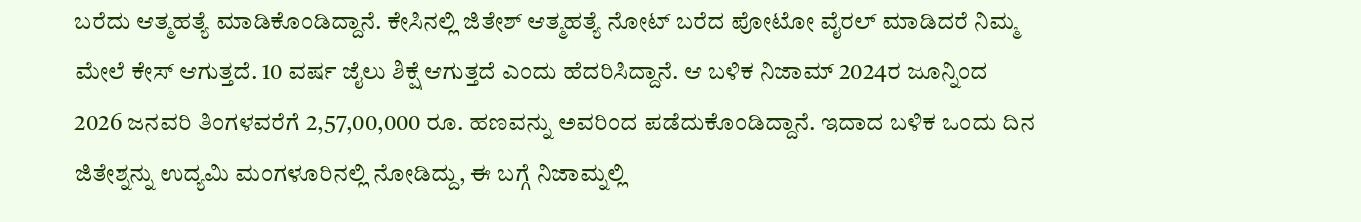ಬರೆದು ಆತ್ಮಹತ್ಯೆ ಮಾಡಿಕೊಂಡಿದ್ದಾನೆ. ಕೇಸಿನಲ್ಲಿ ಜಿತೇಶ್ ಆತ್ಮಹತ್ಯೆ ನೋಟ್ ಬರೆದ ಪೋಟೋ ವೈರಲ್ ಮಾಡಿದರೆ ನಿಮ್ಮ ಮೇಲೆ ಕೇಸ್ ಆಗುತ್ತದೆ. 10 ವರ್ಷ ಜೈಲು ಶಿಕ್ಷೆ ಆಗುತ್ತದೆ ಎಂದು ಹೆದರಿಸಿದ್ದಾನೆ. ಆ ಬಳಿಕ ನಿಜಾಮ್ 2024ರ ಜೂನ್ನಿಂದ 2026 ಜನವರಿ ತಿಂಗಳವರೆಗೆ 2,57,00,000 ರೂ. ಹಣವನ್ನು ಅವರಿಂದ ಪಡೆದುಕೊಂಡಿದ್ದಾನೆ. ಇದಾದ ಬಳಿಕ ಒಂದು ದಿನ ಜಿತೇಶ್ನನ್ನು ಉದ್ಯಮಿ ಮಂಗಳೂರಿನಲ್ಲಿ ನೋಡಿದ್ದು, ಈ ಬಗ್ಗೆ ನಿಜಾಮ್ನಲ್ಲಿ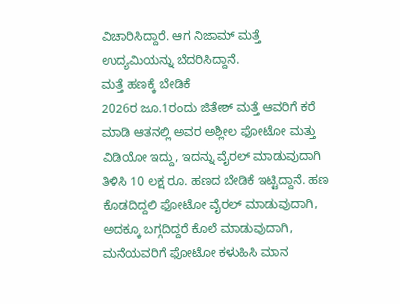ವಿಚಾರಿಸಿದ್ದಾರೆ. ಆಗ ನಿಜಾಮ್ ಮತ್ತೆ ಉದ್ಯಮಿಯನ್ನು ಬೆದರಿಸಿದ್ದಾನೆ.
ಮತ್ತೆ ಹಣಕ್ಕೆ ಬೇಡಿಕೆ
2026ರ ಜೂ.1ರಂದು ಜಿತೇಶ್ ಮತ್ತೆ ಆವರಿಗೆ ಕರೆ ಮಾಡಿ ಆತನಲ್ಲಿ ಅವರ ಅಶ್ಲೀಲ ಫೋಟೋ ಮತ್ತು ವಿಡಿಯೋ ಇದ್ದು, ಇದನ್ನು ವೈರಲ್ ಮಾಡುವುದಾಗಿ ತಿಳಿಸಿ 10 ಲಕ್ಷ ರೂ. ಹಣದ ಬೇಡಿಕೆ ಇಟ್ಟಿದ್ದಾನೆ. ಹಣ ಕೊಡದಿದ್ದಲಿ ಫೋಟೋ ವೈರಲ್ ಮಾಡುವುದಾಗಿ, ಅದಕ್ಕೂ ಬಗ್ಗದಿದ್ದರೆ ಕೊಲೆ ಮಾಡುವುದಾಗಿ, ಮನೆಯವರಿಗೆ ಫೋಟೋ ಕಳುಹಿಸಿ ಮಾನ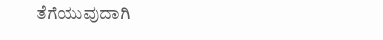ತೆಗೆಯುವುದಾಗಿ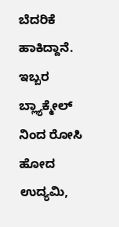ಬೆದರಿಕೆ ಹಾಕಿದ್ದಾನೆ. ಇಬ್ಬರ ಬ್ಲ್ಯಾಕ್ಮೇಲ್ ನಿಂದ ರೋಸಿ ಹೋದ ಉದ್ಯಮಿ,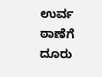ಉರ್ವ ಠಾಣೆಗೆ ದೂರು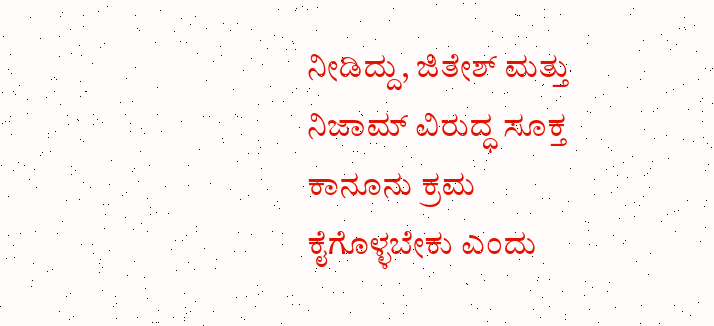ನೀಡಿದ್ದು, ಜಿತೇಶ್ ಮತ್ತು ನಿಜಾಮ್ ವಿರುದ್ಧ ಸೂಕ್ತ ಕಾನೂನು ಕ್ರಮ ಕೈಗೊಳ್ಳಬೇಕು ಎಂದು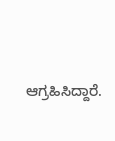ಆಗ್ರಹಿಸಿದ್ದಾರೆ.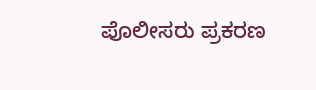ಪೊಲೀಸರು ಪ್ರಕರಣ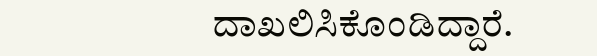ದಾಖಲಿಸಿಕೊಂಡಿದ್ದಾರೆ.